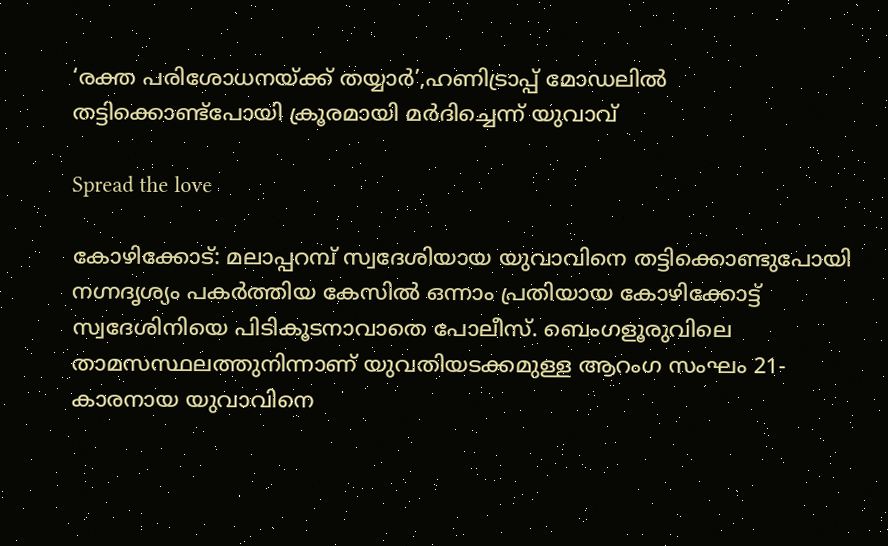‘രക്ത പരിശോധനയ്ക്ക് തയ്യാർ’,ഹണിട്രാപ്പ് മോഡലിൽ തട്ടിക്കൊണ്ട്‌പോയി ക്രൂരമായി മർദിച്ചെന്ന് യുവാവ്‌

Spread the love

കോഴിക്കോട്: മലാപ്പറമ്പ് സ്വദേശിയായ യുവാവിനെ തട്ടിക്കൊണ്ടുപോയി നഗ്നദൃശ്യം പകർത്തിയ കേസിൽ ഒന്നാം പ്രതിയായ കോഴിക്കോട്ട് സ്വദേശിനിയെ പിടികൂടനാവാതെ പോലീസ്. ബെംഗളൂരുവിലെ താമസസ്ഥലത്തുനിന്നാണ് യുവതിയടക്കമുള്ള ആറംഗ സംഘം 21-കാരനായ യുവാവിനെ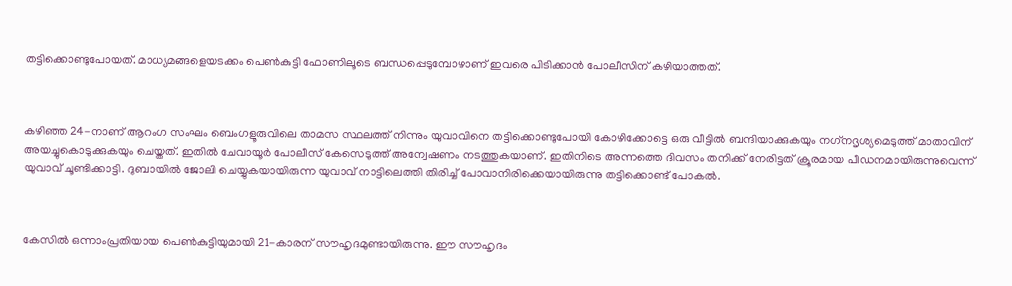തട്ടിക്കൊണ്ടുപോയത്. മാധ്യമങ്ങളെയടക്കം പെൺകുട്ടി ഫോണിലൂടെ ബന്ധപ്പെടുമ്പോഴാണ് ഇവരെ പിടിക്കാൻ പോലീസിന് കഴിയാത്തത്.



കഴിഞ്ഞ 24-നാണ് ആറംഗ സംഘം ബെംഗളൂരുവിലെ താമസ സ്ഥലത്ത് നിന്നും യുവാവിനെ തട്ടിക്കൊണ്ടുപോയി കോഴിക്കോട്ടെ ഒരു വീട്ടിൽ ബന്ദിയാക്കുകയും നഗ്‌നദൃശ്യമെടുത്ത് മാതാവിന് അയച്ചുകൊടുക്കുകയും ചെയ്തത്. ഇതിൽ ചേവായൂർ പോലീസ് കേസെടുത്ത് അന്വേഷണം നടത്തുകയാണ്. ഇതിനിടെ അന്നത്തെ ദിവസം തനിക്ക് നേരിട്ടത് ക്രൂരമായ പീഡനമായിരുന്നുവെന്ന് യുവാവ് ചൂണ്ടിക്കാട്ടി. ദുബായിൽ ജോലി ചെയ്യുകയായിരുന്ന യുവാവ് നാട്ടിലെത്തി തിരിച്ച് പോവാനിരിക്കെയായിരുന്നു തട്ടിക്കൊണ്ട് പോകൽ.



കേസിൽ ഒന്നാംപ്രതിയായ പെൺകുട്ടിയുമായി 21-കാരന് സൗഹൃദമുണ്ടായിരുന്നു. ഈ സൗഹൃദം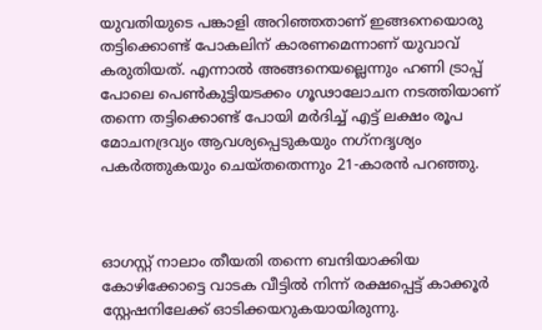യുവതിയുടെ പങ്കാളി അറിഞ്ഞതാണ് ഇങ്ങനെയൊരു തട്ടിക്കൊണ്ട് പോകലിന് കാരണമെന്നാണ് യുവാവ് കരുതിയത്. എന്നാൽ അങ്ങനെയല്ലെന്നും ഹണി ട്രാപ്പ് പോലെ പെൺകുട്ടിയടക്കം ഗൂഢാലോചന നടത്തിയാണ് തന്നെ തട്ടിക്കൊണ്ട് പോയി മർദിച്ച് എട്ട് ലക്ഷം രൂപ മോചനദ്രവ്യം ആവശ്യപ്പെടുകയും നഗ്‌നദൃശ്യം പകർത്തുകയും ചെയ്തതെന്നും 21-കാരൻ പറഞ്ഞു.



ഓഗസ്റ്റ് നാലാം തീയതി തന്നെ ബന്ദിയാക്കിയ കോഴിക്കോട്ടെ വാടക വീട്ടിൽ നിന്ന് രക്ഷപ്പെട്ട് കാക്കൂർ സ്റ്റേഷനിലേക്ക് ഓടിക്കയറുകയായിരുന്നു.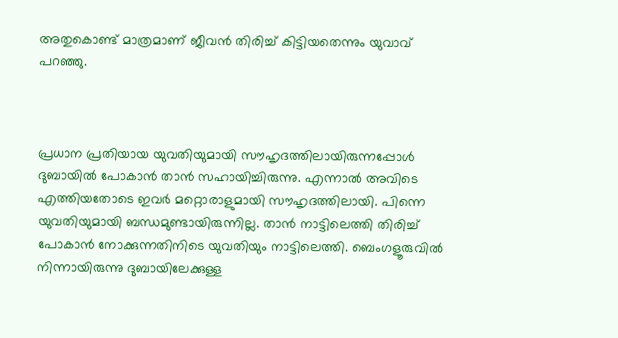അതുകൊണ്ട് മാത്രമാണ് ജീവൻ തിരിച്ച് കിട്ടിയതെന്നും യുവാവ് പറഞ്ഞു.



പ്രധാന പ്രതിയായ യുവതിയുമായി സൗഹൃദത്തിലായിരുന്നപ്പോൾ ദുബായിൽ പോകാൻ താൻ സഹായിച്ചിരുന്നു. എന്നാൽ അവിടെ എത്തിയതോടെ ഇവർ മറ്റൊരാളുമായി സൗഹൃദത്തിലായി. പിന്നെ യുവതിയുമായി ബന്ധമുണ്ടായിരുന്നില്ല. താൻ നാട്ടിലെത്തി തിരിച്ച് പോകാൻ നോക്കുന്നതിനിടെ യുവതിയും നാട്ടിലെത്തി. ബെംഗളൂരുവിൽ നിന്നായിരുന്നു ദുബായിലേക്കുള്ള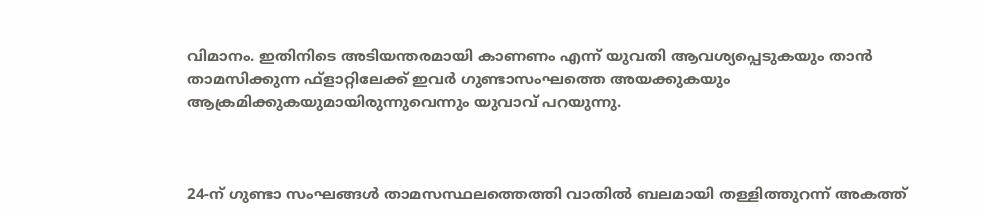വിമാനം. ഇതിനിടെ അടിയന്തരമായി കാണണം എന്ന് യുവതി ആവശ്യപ്പെടുകയും താൻ താമസിക്കുന്ന ഫ്ളാറ്റിലേക്ക് ഇവർ ഗുണ്ടാസംഘത്തെ അയക്കുകയും ആക്രമിക്കുകയുമായിരുന്നുവെന്നും യുവാവ് പറയുന്നു.



24-ന് ഗുണ്ടാ സംഘങ്ങൾ താമസസ്ഥലത്തെത്തി വാതിൽ ബലമായി തള്ളിത്തുറന്ന് അകത്ത്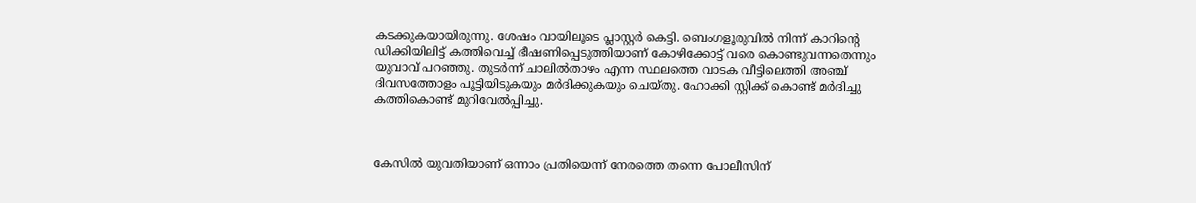കടക്കുകയായിരുന്നു. ശേഷം വായിലൂടെ പ്ലാസ്റ്റർ കെട്ടി. ബെംഗളൂരുവിൽ നിന്ന് കാറിന്റെ ഡിക്കിയിലിട്ട് കത്തിവെച്ച് ഭീഷണിപ്പെടുത്തിയാണ് കോഴിക്കോട്ട് വരെ കൊണ്ടുവന്നതെന്നും യുവാവ് പറഞ്ഞു. തുടർന്ന് ചാലിൽതാഴം എന്ന സ്ഥലത്തെ വാടക വീട്ടിലെത്തി അഞ്ച് ദിവസത്തോളം പൂട്ടിയിടുകയും മർദിക്കുകയും ചെയ്തു. ഹോക്കി സ്റ്റിക്ക് കൊണ്ട് മർദിച്ചു കത്തികൊണ്ട് മുറിവേൽപ്പിച്ചു.



കേസിൽ യുവതിയാണ് ഒന്നാം പ്രതിയെന്ന് നേരത്തെ തന്നെ പോലീസിന്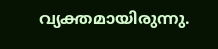വ്യക്തമായിരുന്നു.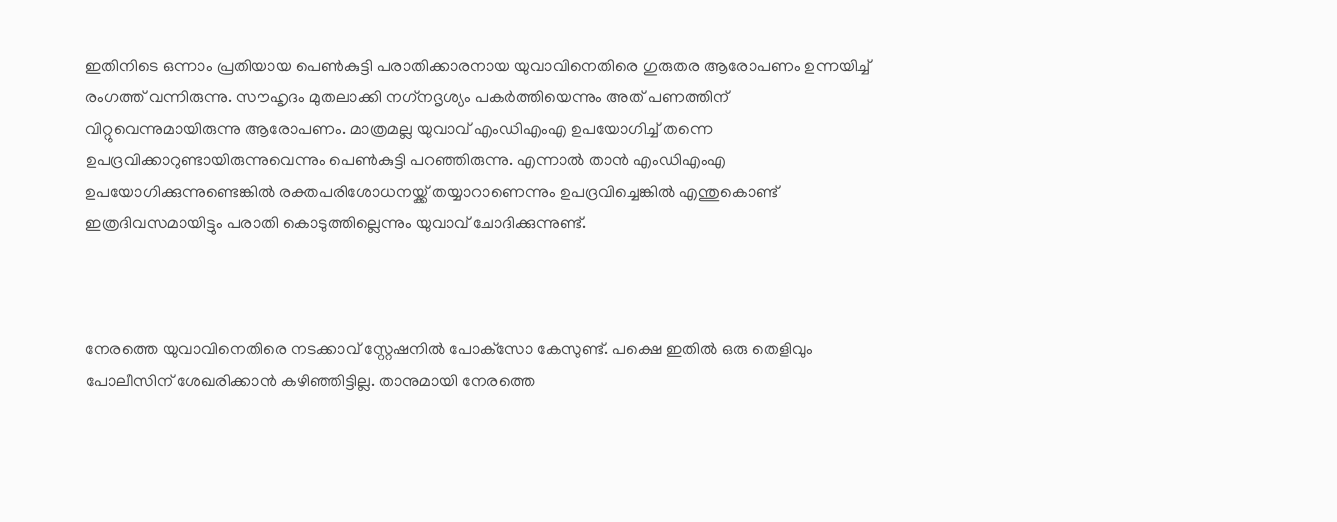ഇതിനിടെ ഒന്നാം പ്രതിയായ പെൺകുട്ടി പരാതിക്കാരനായ യുവാവിനെതിരെ ഗുരുതര ആരോപണം ഉന്നയിച്ച് രംഗത്ത് വന്നിരുന്നു. സൗഹൃദം മുതലാക്കി നഗ്‌നദൃശ്യം പകർത്തിയെന്നും അത് പണത്തിന് വിറ്റുവെന്നുമായിരുന്നു ആരോപണം. മാത്രമല്ല യുവാവ് എംഡിഎംഎ ഉപയോഗിച്ച് തന്നെ ഉപദ്രവിക്കാറുണ്ടായിരുന്നുവെന്നും പെൺകുട്ടി പറഞ്ഞിരുന്നു. എന്നാൽ താൻ എംഡിഎംഎ ഉപയോഗിക്കുന്നുണ്ടെങ്കിൽ രക്തപരിശോധനയ്ക്ക് തയ്യാറാണെന്നും ഉപദ്രവിച്ചെങ്കിൽ എന്തുകൊണ്ട് ഇത്രദിവസമായിട്ടും പരാതി കൊടുത്തില്ലെന്നും യുവാവ് ചോദിക്കുന്നുണ്ട്.



നേരത്തെ യുവാവിനെതിരെ നടക്കാവ് സ്റ്റേഷനിൽ പോക്‌സോ കേസുണ്ട്. പക്ഷെ ഇതിൽ ഒരു തെളിവും പോലീസിന് ശേഖരിക്കാൻ കഴിഞ്ഞിട്ടില്ല. താനുമായി നേരത്തെ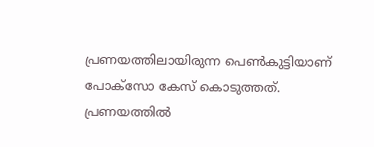പ്രണയത്തിലായിരുന്ന പെൺകുട്ടിയാണ് പോക്സോ കേസ് കൊടുത്തത്. പ്രണയത്തിൽ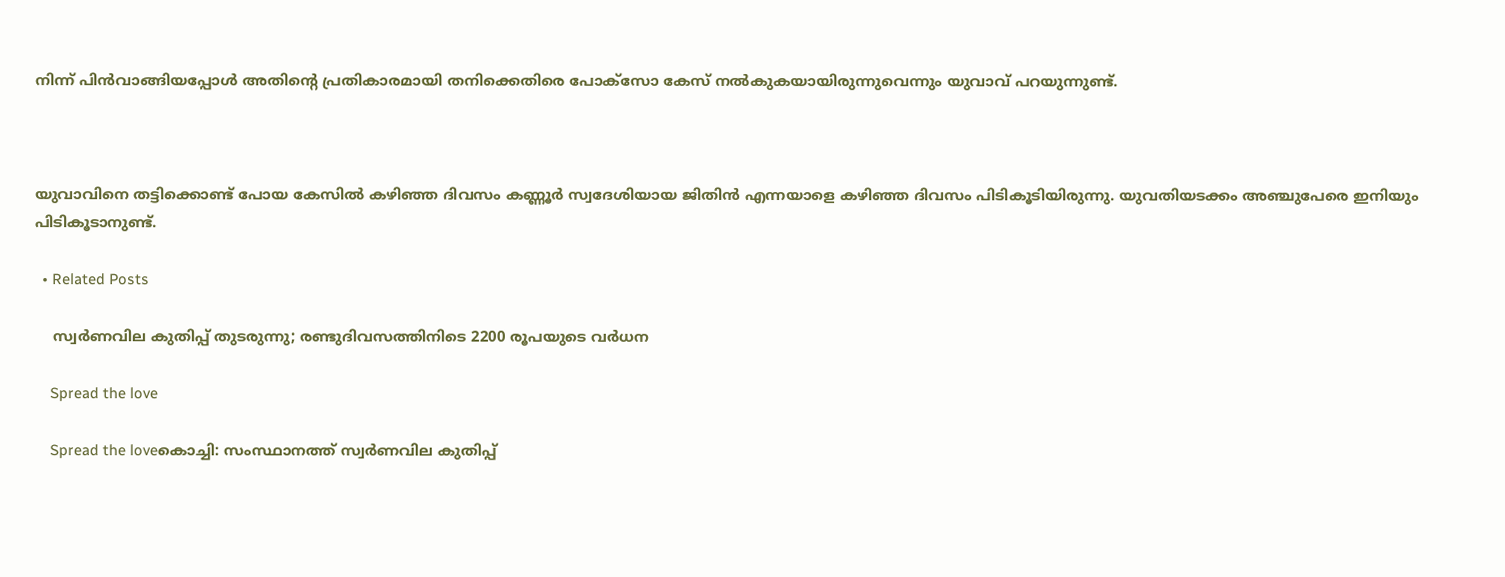നിന്ന് പിൻവാങ്ങിയപ്പോൾ അതിന്റെ പ്രതികാരമായി തനിക്കെതിരെ പോക്സോ കേസ് നൽകുകയായിരുന്നുവെന്നും യുവാവ് പറയുന്നുണ്ട്.



യുവാവിനെ തട്ടിക്കൊണ്ട് പോയ കേസിൽ കഴിഞ്ഞ ദിവസം കണ്ണൂർ സ്വദേശിയായ ജിതിൻ എന്നയാളെ കഴിഞ്ഞ ദിവസം പിടികൂടിയിരുന്നു. യുവതിയടക്കം അഞ്ചുപേരെ ഇനിയും പിടികൂടാനുണ്ട്.

  • Related Posts

    സ്വര്‍ണവില കുതിപ്പ് തുടരുന്നു; രണ്ടുദിവസത്തിനിടെ 2200 രൂപയുടെ വര്‍ധന

    Spread the love

    Spread the loveകൊച്ചി: സംസ്ഥാനത്ത് സ്വര്‍ണവില കുതിപ്പ്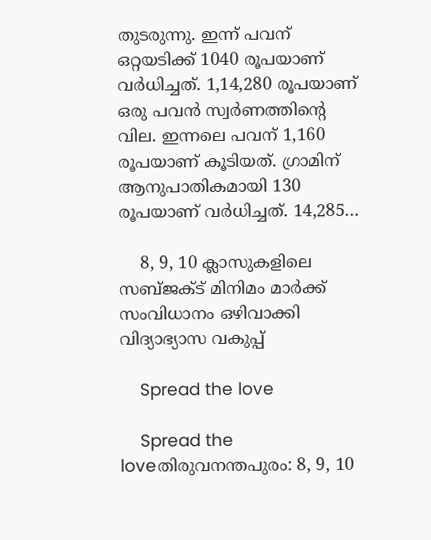തുടരുന്നു. ഇന്ന് പവന് ഒറ്റയടിക്ക് 1040 രൂപയാണ് വര്‍ധിച്ചത്. 1,14,280 രൂപയാണ് ഒരു പവന്‍ സ്വര്‍ണത്തിന്റെ വില. ഇന്നലെ പവന് 1,160 രൂപയാണ് കൂടിയത്. ഗ്രാമിന് ആനുപാതികമായി 130 രൂപയാണ് വര്‍ധിച്ചത്. 14,285…

    8, 9, 10 ക്ലാസുകളിലെ സബ്ജക്ട് മിനിമം മാര്‍ക്ക് സംവിധാനം ഒഴിവാക്കി വിദ്യാഭ്യാസ വകുപ്പ്

    Spread the love

    Spread the loveതിരുവനന്തപുരം: 8, 9, 10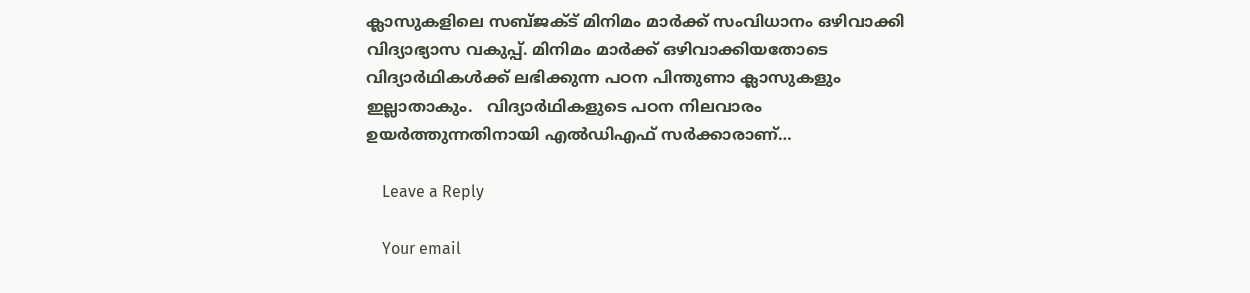ക്ലാസുകളിലെ സബ്ജക്ട് മിനിമം മാര്‍ക്ക് സംവിധാനം ഒഴിവാക്കി വിദ്യാഭ്യാസ വകുപ്പ്. മിനിമം മാര്‍ക്ക് ഒഴിവാക്കിയതോടെ വിദ്യാര്‍ഥികള്‍ക്ക് ലഭിക്കുന്ന പഠന പിന്തുണാ ക്ലാസുകളും ഇല്ലാതാകും.   വിദ്യാര്‍ഥികളുടെ പഠന നിലവാരം ഉയര്‍ത്തുന്നതിനായി എല്‍ഡിഎഫ് സര്‍ക്കാരാണ്…

    Leave a Reply

    Your email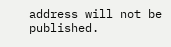address will not be published.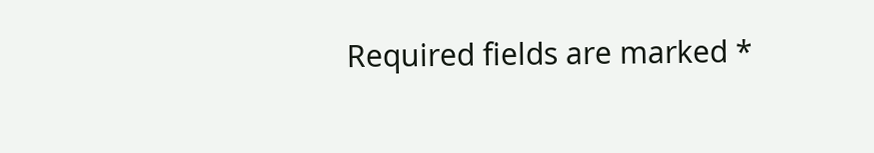Required fields are marked *